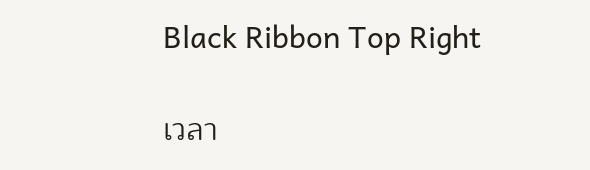Black Ribbon Top Right

เวลา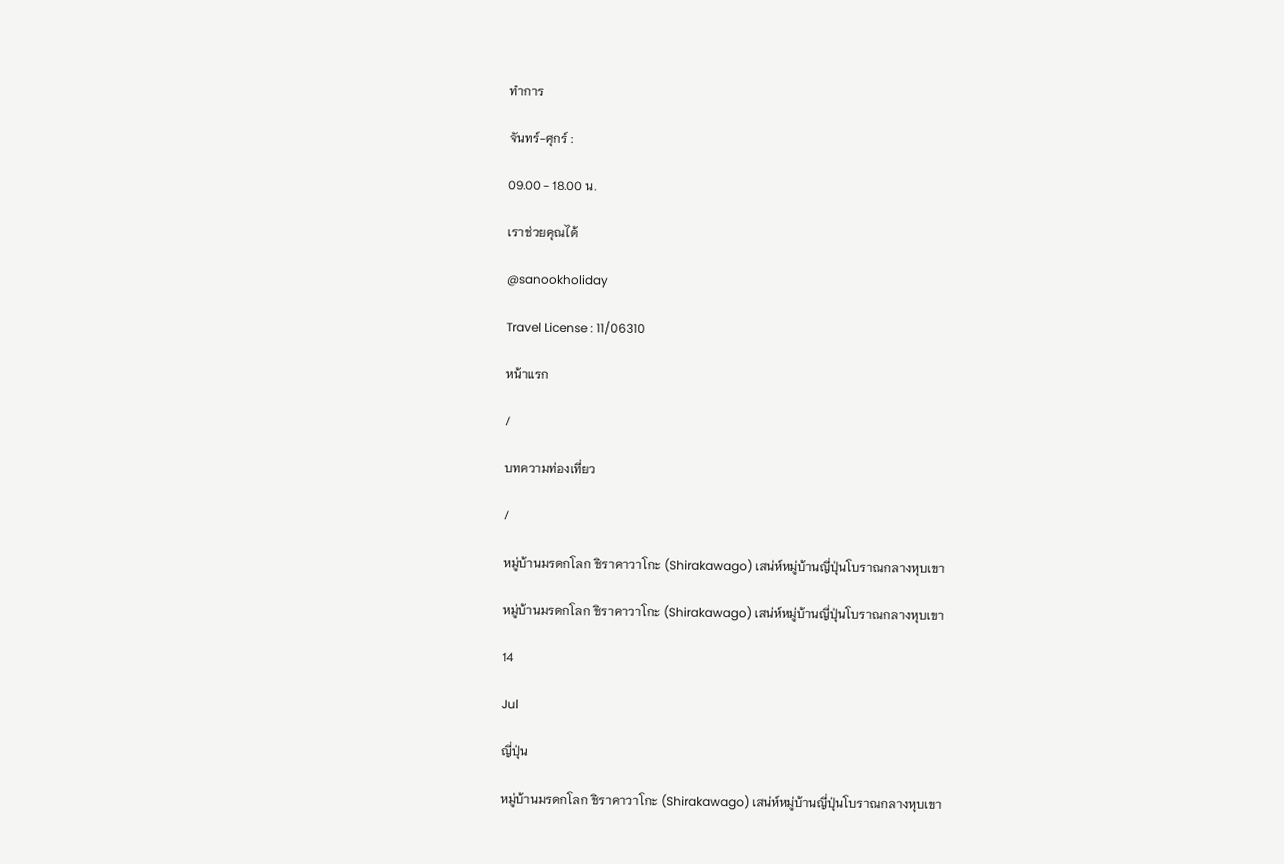ทำการ

จันทร์-ศุกร์ :

09.00 - 18.00 น.

เราช่วยคุณได้

@sanookholiday

Travel License : 11/06310

หน้าแรก

/

บทความท่องเที่ยว

/

หมู่บ้านมรดกโลก ชิราคาวาโกะ (Shirakawago) เสน่ห์หมู่บ้านญี่ปุ่นโบราณกลางหุบเขา

หมู่บ้านมรดกโลก ชิราคาวาโกะ (Shirakawago) เสน่ห์หมู่บ้านญี่ปุ่นโบราณกลางหุบเขา

14

Jul

ญี่ปุ่น

หมู่บ้านมรดกโลก ชิราคาวาโกะ (Shirakawago) เสน่ห์หมู่บ้านญี่ปุ่นโบราณกลางหุบเขา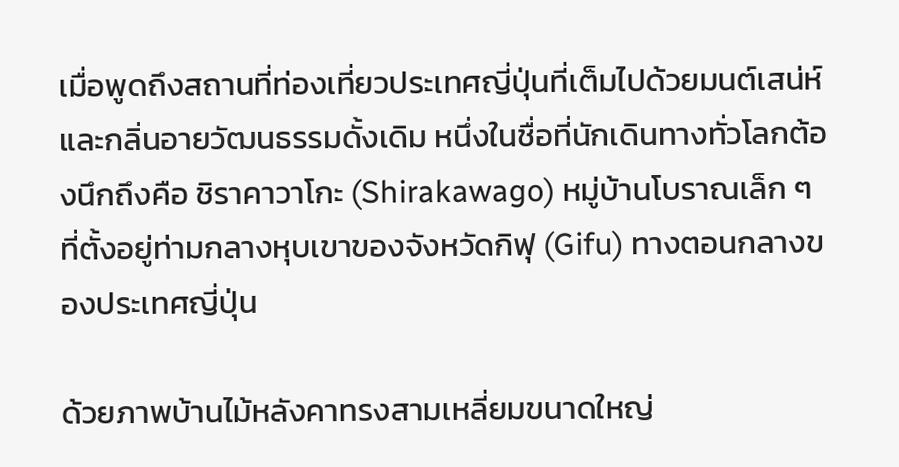เมื่อพูดถึงสถานที่ท่องเที่ยวประเทศญี่ปุ่นที่เต็มไปด้วยมนต์เสน่ห์และกลิ่นอายวัฒนธรรมดั้งเดิม หนึ่งในชื่อที่นักเดินทางทั่วโลกต้องนึกถึงคือ ชิราคาวาโกะ (Shirakawago) หมู่บ้านโบราณเล็ก ๆ ที่ตั้งอยู่ท่ามกลางหุบเขาของจังหวัดกิฟุ (Gifu) ทางตอนกลางของประเทศญี่ปุ่น

ด้วยภาพบ้านไม้หลังคาทรงสามเหลี่ยมขนาดใหญ่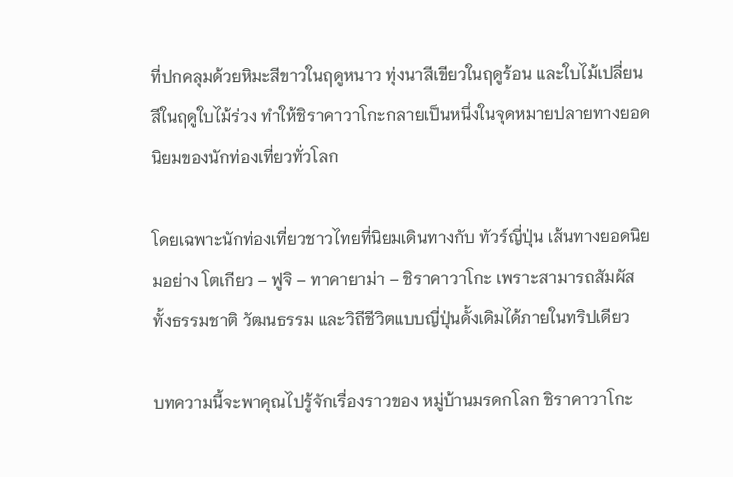ที่ปกคลุมด้วยหิมะสีขาวในฤดูหนาว ทุ่งนาสีเขียวในฤดูร้อน และใบไม้เปลี่ยนสีในฤดูใบไม้ร่วง ทำให้ชิราคาวาโกะกลายเป็นหนึ่งในจุดหมายปลายทางยอดนิยมของนักท่องเที่ยวทั่วโลก

โดยเฉพาะนักท่องเที่ยวชาวไทยที่นิยมเดินทางกับ ทัวร์ญี่ปุ่น เส้นทางยอดนิยมอย่าง โตเกียว – ฟูจิ – ทาคายาม่า – ชิราคาวาโกะ เพราะสามารถสัมผัสทั้งธรรมชาติ วัฒนธรรม และวิถีชีวิตแบบญี่ปุ่นดั้งเดิมได้ภายในทริปเดียว

บทความนี้จะพาคุณไปรู้จักเรื่องราวของ หมู่บ้านมรดกโลก ชิราคาวาโกะ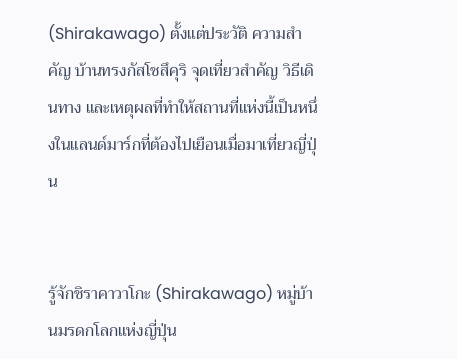(Shirakawago) ตั้งแต่ประวัติ ความสำคัญ บ้านทรงกัสโชสึคุริ จุดเที่ยวสำคัญ วิธีเดินทาง และเหตุผลที่ทำให้สถานที่แห่งนี้เป็นหนึ่งในแลนด์มาร์กที่ต้องไปเยือนเมื่อมาเที่ยวญี่ปุ่น


รู้จักชิราคาวาโกะ (Shirakawago) หมู่บ้านมรดกโลกแห่งญี่ปุ่น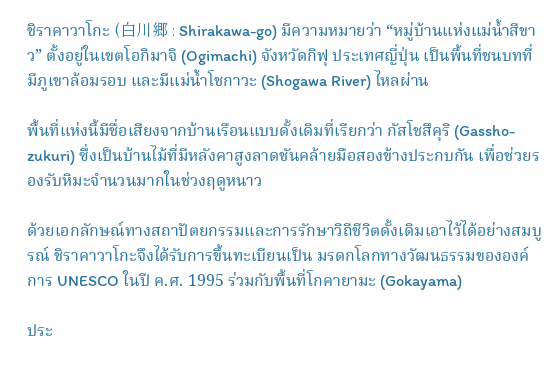ชิราคาวาโกะ (白川郷 : Shirakawa-go) มีความหมายว่า “หมู่บ้านแห่งแม่น้ำสีขาว” ตั้งอยู่ในเขตโอกิมาจิ (Ogimachi) จังหวัดกิฟุ ประเทศญี่ปุ่น เป็นพื้นที่ชนบทที่มีภูเขาล้อมรอบ และมีแม่น้ำโชกาวะ (Shogawa River) ไหลผ่าน

พื้นที่แห่งนี้มีชื่อเสียงจากบ้านเรือนแบบดั้งเดิมที่เรียกว่า กัสโชสึคุริ (Gassho-zukuri) ซึ่งเป็นบ้านไม้ที่มีหลังคาสูงลาดชันคล้ายมือสองข้างประกบกัน เพื่อช่วยรองรับหิมะจำนวนมากในช่วงฤดูหนาว

ด้วยเอกลักษณ์ทางสถาปัตยกรรมและการรักษาวิถีชีวิตดั้งเดิมเอาไว้ได้อย่างสมบูรณ์ ชิราคาวาโกะจึงได้รับการขึ้นทะเบียนเป็น มรดกโลกทางวัฒนธรรมขององค์การ UNESCO ในปี ค.ศ. 1995 ร่วมกับพื้นที่โกคายามะ (Gokayama)

ประ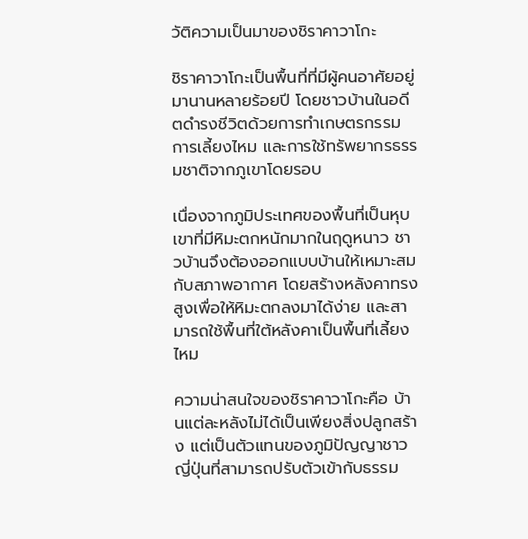วัติความเป็นมาของชิราคาวาโกะ

ชิราคาวาโกะเป็นพื้นที่ที่มีผู้คนอาศัยอยู่มานานหลายร้อยปี โดยชาวบ้านในอดีตดำรงชีวิตด้วยการทำเกษตรกรรม การเลี้ยงไหม และการใช้ทรัพยากรธรรมชาติจากภูเขาโดยรอบ

เนื่องจากภูมิประเทศของพื้นที่เป็นหุบเขาที่มีหิมะตกหนักมากในฤดูหนาว ชาวบ้านจึงต้องออกแบบบ้านให้เหมาะสมกับสภาพอากาศ โดยสร้างหลังคาทรงสูงเพื่อให้หิมะตกลงมาได้ง่าย และสามารถใช้พื้นที่ใต้หลังคาเป็นพื้นที่เลี้ยงไหม

ความน่าสนใจของชิราคาวาโกะคือ บ้านแต่ละหลังไม่ได้เป็นเพียงสิ่งปลูกสร้าง แต่เป็นตัวแทนของภูมิปัญญาชาวญี่ปุ่นที่สามารถปรับตัวเข้ากับธรรม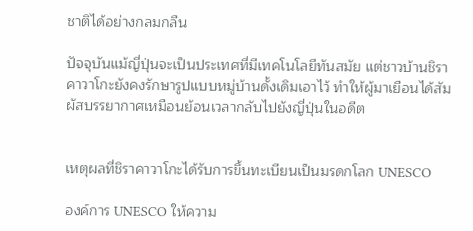ชาติได้อย่างกลมกลืน

ปัจจุบันแม้ญี่ปุ่นจะเป็นประเทศที่มีเทคโนโลยีทันสมัย แต่ชาวบ้านชิราคาวาโกะยังคงรักษารูปแบบหมู่บ้านดั้งเดิมเอาไว้ ทำให้ผู้มาเยือนได้สัมผัสบรรยากาศเหมือนย้อนเวลากลับไปยังญี่ปุ่นในอดีต


เหตุผลที่ชิราคาวาโกะได้รับการขึ้นทะเบียนเป็นมรดกโลก UNESCO

องค์การ UNESCO ให้ความ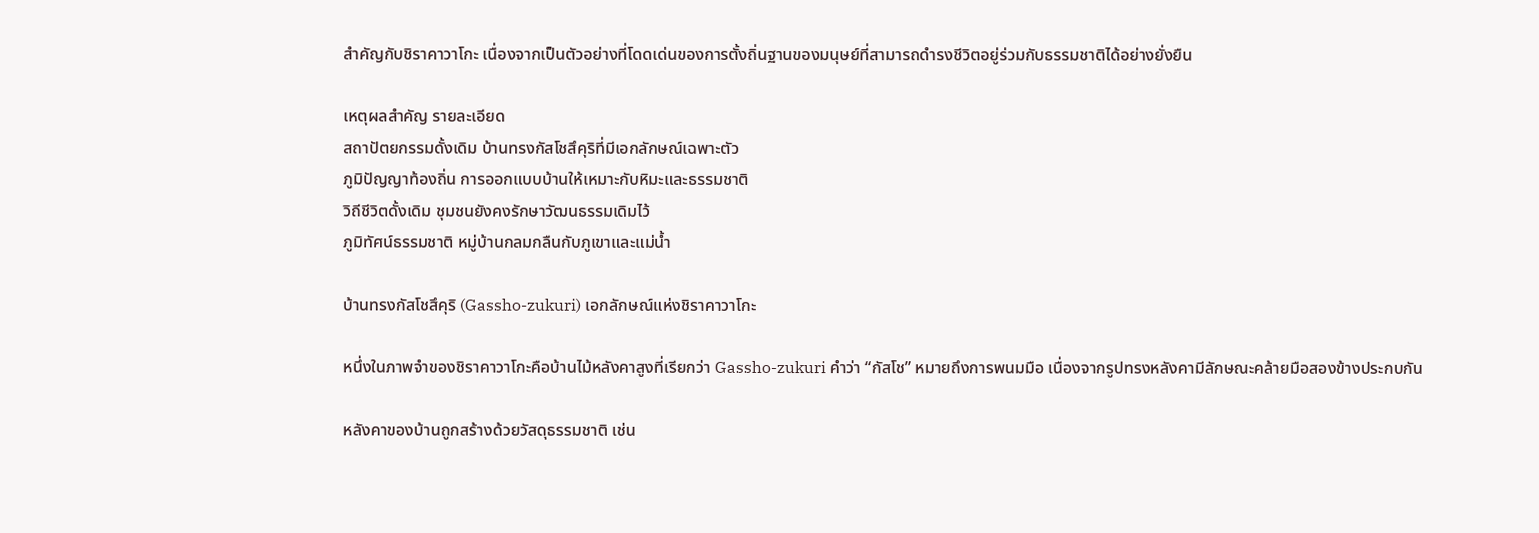สำคัญกับชิราคาวาโกะ เนื่องจากเป็นตัวอย่างที่โดดเด่นของการตั้งถิ่นฐานของมนุษย์ที่สามารถดำรงชีวิตอยู่ร่วมกับธรรมชาติได้อย่างยั่งยืน

เหตุผลสำคัญ รายละเอียด
สถาปัตยกรรมดั้งเดิม บ้านทรงกัสโชสึคุริที่มีเอกลักษณ์เฉพาะตัว
ภูมิปัญญาท้องถิ่น การออกแบบบ้านให้เหมาะกับหิมะและธรรมชาติ
วิถีชีวิตดั้งเดิม ชุมชนยังคงรักษาวัฒนธรรมเดิมไว้
ภูมิทัศน์ธรรมชาติ หมู่บ้านกลมกลืนกับภูเขาและแม่น้ำ

บ้านทรงกัสโชสึคุริ (Gassho-zukuri) เอกลักษณ์แห่งชิราคาวาโกะ

หนึ่งในภาพจำของชิราคาวาโกะคือบ้านไม้หลังคาสูงที่เรียกว่า Gassho-zukuri คำว่า “กัสโช” หมายถึงการพนมมือ เนื่องจากรูปทรงหลังคามีลักษณะคล้ายมือสองข้างประกบกัน

หลังคาของบ้านถูกสร้างด้วยวัสดุธรรมชาติ เช่น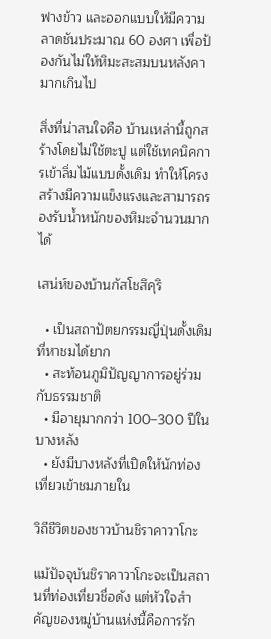ฟางข้าว และออกแบบให้มีความลาดชันประมาณ 60 องศา เพื่อป้องกันไม่ให้หิมะสะสมบนหลังคามากเกินไป

สิ่งที่น่าสนใจคือ บ้านเหล่านี้ถูกสร้างโดยไม่ใช้ตะปู แต่ใช้เทคนิคการเข้าลิ่มไม้แบบดั้งเดิม ทำให้โครงสร้างมีความแข็งแรงและสามารถรองรับน้ำหนักของหิมะจำนวนมากได้

เสน่ห์ของบ้านกัสโชสึคุริ

  • เป็นสถาปัตยกรรมญี่ปุ่นดั้งเดิมที่หาชมได้ยาก
  • สะท้อนภูมิปัญญาการอยู่ร่วมกับธรรมชาติ
  • มีอายุมากกว่า 100–300 ปีในบางหลัง
  • ยังมีบางหลังที่เปิดให้นักท่องเที่ยวเข้าชมภายใน

วิถีชีวิตของชาวบ้านชิราคาวาโกะ

แม้ปัจจุบันชิราคาวาโกะจะเป็นสถานที่ท่องเที่ยวชื่อดัง แต่หัวใจสำคัญของหมู่บ้านแห่งนี้คือการรัก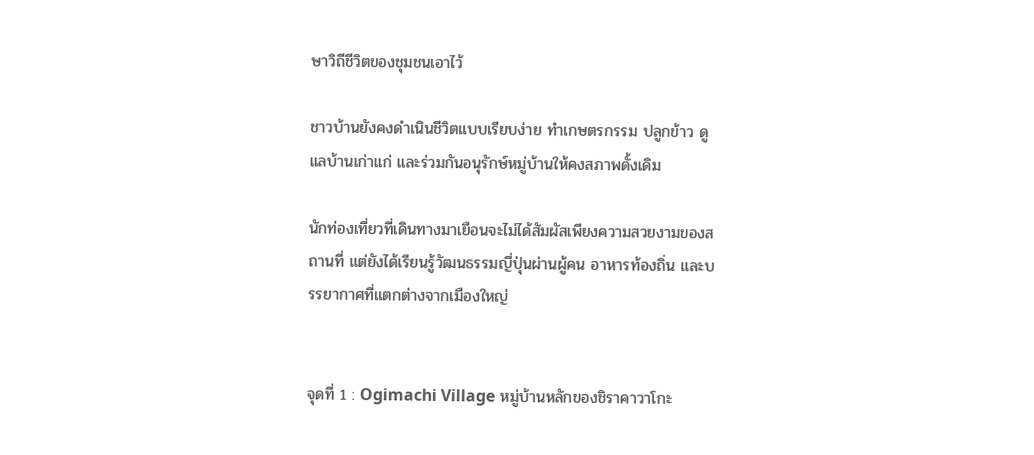ษาวิถีชีวิตของชุมชนเอาไว้

ชาวบ้านยังคงดำเนินชีวิตแบบเรียบง่าย ทำเกษตรกรรม ปลูกข้าว ดูแลบ้านเก่าแก่ และร่วมกันอนุรักษ์หมู่บ้านให้คงสภาพดั้งเดิม

นักท่องเที่ยวที่เดินทางมาเยือนจะไม่ได้สัมผัสเพียงความสวยงามของสถานที่ แต่ยังได้เรียนรู้วัฒนธรรมญี่ปุ่นผ่านผู้คน อาหารท้องถิ่น และบรรยากาศที่แตกต่างจากเมืองใหญ่


จุดที่ 1 : Ogimachi Village หมู่บ้านหลักของชิราคาวาโกะ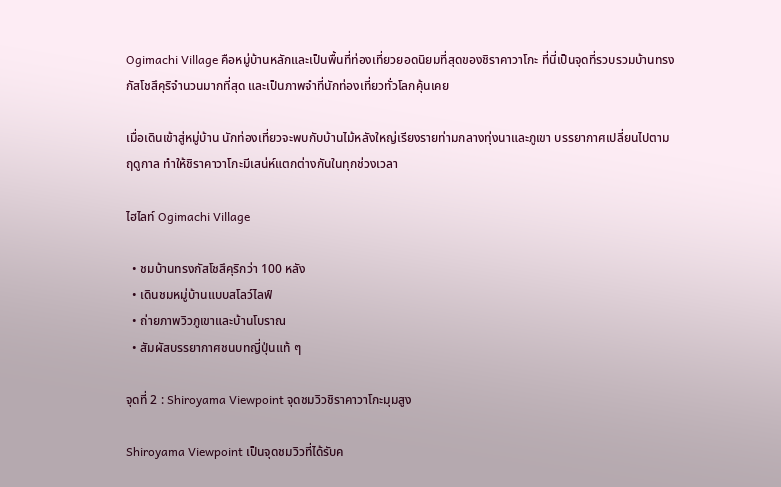Ogimachi Village คือหมู่บ้านหลักและเป็นพื้นที่ท่องเที่ยวยอดนิยมที่สุดของชิราคาวาโกะ ที่นี่เป็นจุดที่รวบรวมบ้านทรงกัสโชสึคุริจำนวนมากที่สุด และเป็นภาพจำที่นักท่องเที่ยวทั่วโลกคุ้นเคย

เมื่อเดินเข้าสู่หมู่บ้าน นักท่องเที่ยวจะพบกับบ้านไม้หลังใหญ่เรียงรายท่ามกลางทุ่งนาและภูเขา บรรยากาศเปลี่ยนไปตามฤดูกาล ทำให้ชิราคาวาโกะมีเสน่ห์แตกต่างกันในทุกช่วงเวลา

ไฮไลท์ Ogimachi Village

  • ชมบ้านทรงกัสโชสึคุริกว่า 100 หลัง
  • เดินชมหมู่บ้านแบบสโลว์ไลฟ์
  • ถ่ายภาพวิวภูเขาและบ้านโบราณ
  • สัมผัสบรรยากาศชนบทญี่ปุ่นแท้ ๆ

จุดที่ 2 : Shiroyama Viewpoint จุดชมวิวชิราคาวาโกะมุมสูง

Shiroyama Viewpoint เป็นจุดชมวิวที่ได้รับค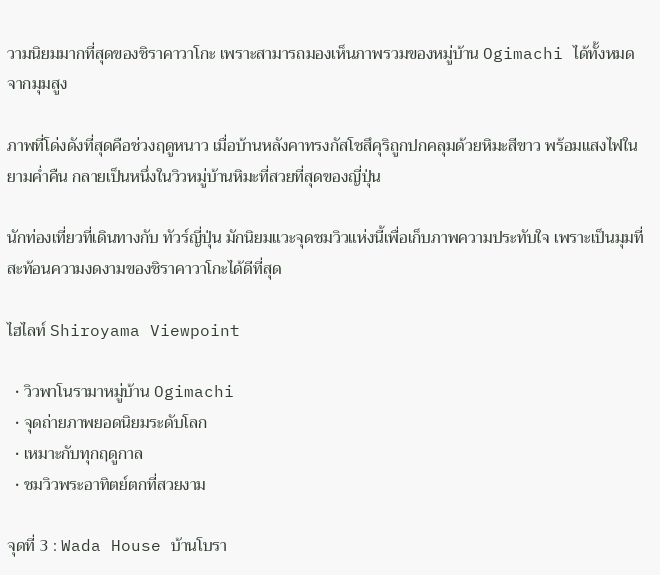วามนิยมมากที่สุดของชิราคาวาโกะ เพราะสามารถมองเห็นภาพรวมของหมู่บ้าน Ogimachi ได้ทั้งหมดจากมุมสูง

ภาพที่โด่งดังที่สุดคือช่วงฤดูหนาว เมื่อบ้านหลังคาทรงกัสโชสึคุริถูกปกคลุมด้วยหิมะสีขาว พร้อมแสงไฟในยามค่ำคืน กลายเป็นหนึ่งในวิวหมู่บ้านหิมะที่สวยที่สุดของญี่ปุ่น

นักท่องเที่ยวที่เดินทางกับ ทัวร์ญี่ปุ่น มักนิยมแวะจุดชมวิวแห่งนี้เพื่อเก็บภาพความประทับใจ เพราะเป็นมุมที่สะท้อนความงดงามของชิราคาวาโกะได้ดีที่สุด

ไฮไลท์ Shiroyama Viewpoint

  • วิวพาโนรามาหมู่บ้าน Ogimachi
  • จุดถ่ายภาพยอดนิยมระดับโลก
  • เหมาะกับทุกฤดูกาล
  • ชมวิวพระอาทิตย์ตกที่สวยงาม

จุดที่ 3 : Wada House บ้านโบรา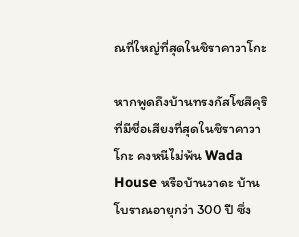ณที่ใหญ่ที่สุดในชิราคาวาโกะ

หากพูดถึงบ้านทรงกัสโชสึคุริที่มีชื่อเสียงที่สุดในชิราคาวาโกะ คงหนีไม่พ้น Wada House หรือบ้านวาดะ บ้านโบราณอายุกว่า 300 ปี ซึ่ง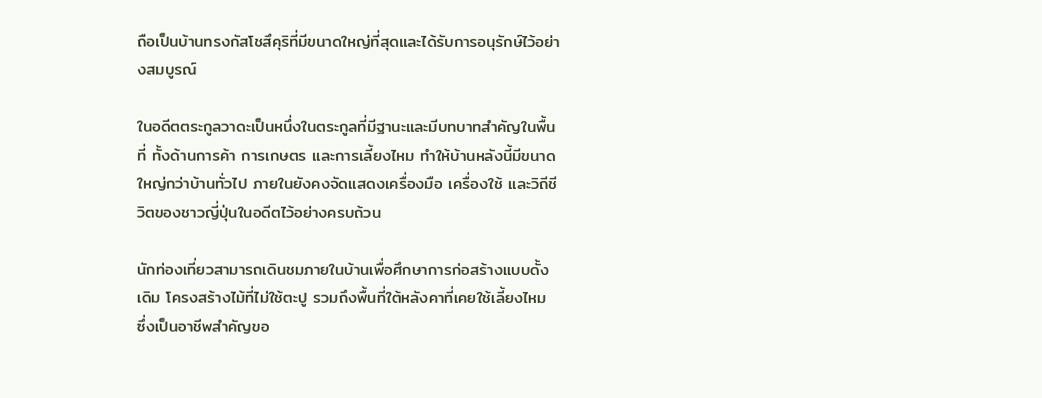ถือเป็นบ้านทรงกัสโชสึคุริที่มีขนาดใหญ่ที่สุดและได้รับการอนุรักษ์ไว้อย่างสมบูรณ์

ในอดีตตระกูลวาดะเป็นหนึ่งในตระกูลที่มีฐานะและมีบทบาทสำคัญในพื้นที่ ทั้งด้านการค้า การเกษตร และการเลี้ยงไหม ทำให้บ้านหลังนี้มีขนาดใหญ่กว่าบ้านทั่วไป ภายในยังคงจัดแสดงเครื่องมือ เครื่องใช้ และวิถีชีวิตของชาวญี่ปุ่นในอดีตไว้อย่างครบถ้วน

นักท่องเที่ยวสามารถเดินชมภายในบ้านเพื่อศึกษาการก่อสร้างแบบดั้งเดิม โครงสร้างไม้ที่ไม่ใช้ตะปู รวมถึงพื้นที่ใต้หลังคาที่เคยใช้เลี้ยงไหม ซึ่งเป็นอาชีพสำคัญขอ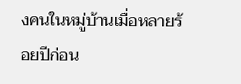งคนในหมู่บ้านเมื่อหลายร้อยปีก่อน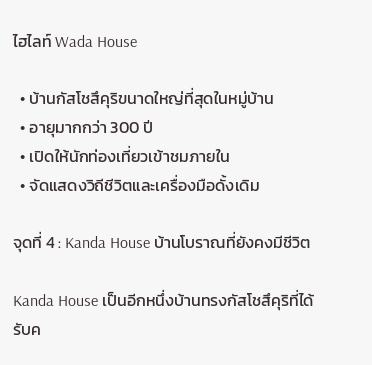ไฮไลท์ Wada House

  • บ้านกัสโชสึคุริขนาดใหญ่ที่สุดในหมู่บ้าน
  • อายุมากกว่า 300 ปี
  • เปิดให้นักท่องเที่ยวเข้าชมภายใน
  • จัดแสดงวิถีชีวิตและเครื่องมือดั้งเดิม

จุดที่ 4 : Kanda House บ้านโบราณที่ยังคงมีชีวิต

Kanda House เป็นอีกหนึ่งบ้านทรงกัสโชสึคุริที่ได้รับค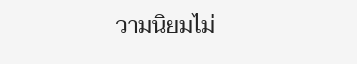วามนิยมไม่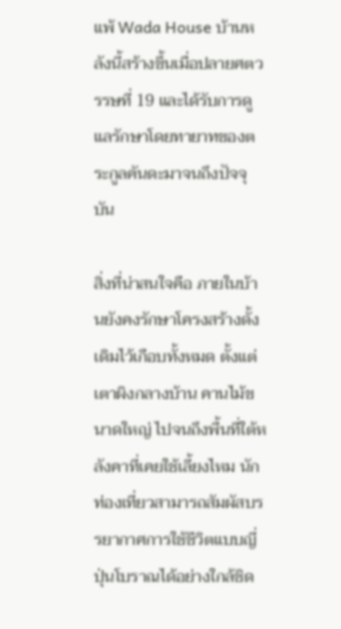แพ้ Wada House บ้านหลังนี้สร้างขึ้นเมื่อปลายศตวรรษที่ 19 และได้รับการดูแลรักษาโดยทายาทของตระกูลคันดะมาจนถึงปัจจุบัน

สิ่งที่น่าสนใจคือ ภายในบ้านยังคงรักษาโครงสร้างดั้งเดิมไว้เกือบทั้งหมด ตั้งแต่เตาผิงกลางบ้าน คานไม้ขนาดใหญ่ ไปจนถึงพื้นที่ใต้หลังคาที่เคยใช้เลี้ยงไหม นักท่องเที่ยวสามารถสัมผัสบรรยากาศการใช้ชีวิตแบบญี่ปุ่นโบราณได้อย่างใกล้ชิด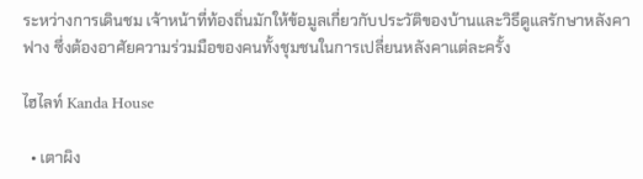ระหว่างการเดินชม เจ้าหน้าที่ท้องถิ่นมักให้ข้อมูลเกี่ยวกับประวัติของบ้านและวิธีดูแลรักษาหลังคาฟาง ซึ่งต้องอาศัยความร่วมมือของคนทั้งชุมชนในการเปลี่ยนหลังคาแต่ละครั้ง

ไฮไลท์ Kanda House

  • เตาผิง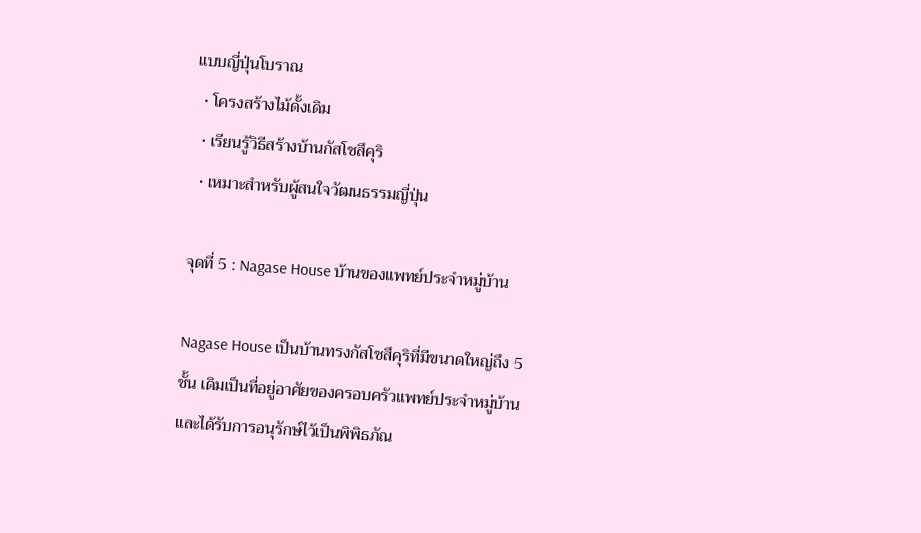แบบญี่ปุ่นโบราณ
  • โครงสร้างไม้ดั้งเดิม
  • เรียนรู้วิธีสร้างบ้านกัสโชสึคุริ
  • เหมาะสำหรับผู้สนใจวัฒนธรรมญี่ปุ่น

จุดที่ 5 : Nagase House บ้านของแพทย์ประจำหมู่บ้าน

Nagase House เป็นบ้านทรงกัสโชสึคุริที่มีขนาดใหญ่ถึง 5 ชั้น เดิมเป็นที่อยู่อาศัยของครอบครัวแพทย์ประจำหมู่บ้าน และได้รับการอนุรักษ์ไว้เป็นพิพิธภัณ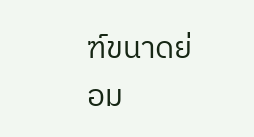ฑ์ขนาดย่อม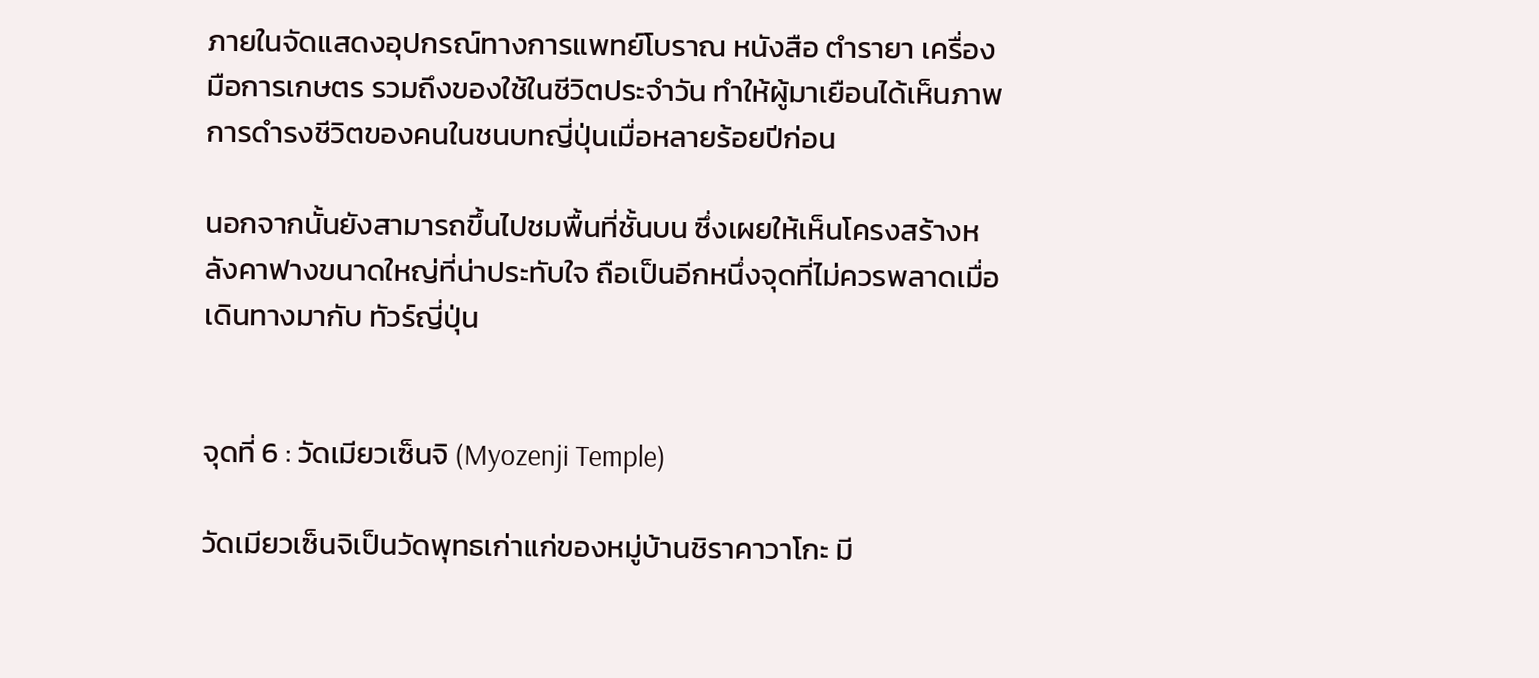ภายในจัดแสดงอุปกรณ์ทางการแพทย์โบราณ หนังสือ ตำรายา เครื่องมือการเกษตร รวมถึงของใช้ในชีวิตประจำวัน ทำให้ผู้มาเยือนได้เห็นภาพการดำรงชีวิตของคนในชนบทญี่ปุ่นเมื่อหลายร้อยปีก่อน

นอกจากนั้นยังสามารถขึ้นไปชมพื้นที่ชั้นบน ซึ่งเผยให้เห็นโครงสร้างหลังคาฟางขนาดใหญ่ที่น่าประทับใจ ถือเป็นอีกหนึ่งจุดที่ไม่ควรพลาดเมื่อเดินทางมากับ ทัวร์ญี่ปุ่น


จุดที่ 6 : วัดเมียวเซ็นจิ (Myozenji Temple)

วัดเมียวเซ็นจิเป็นวัดพุทธเก่าแก่ของหมู่บ้านชิราคาวาโกะ มี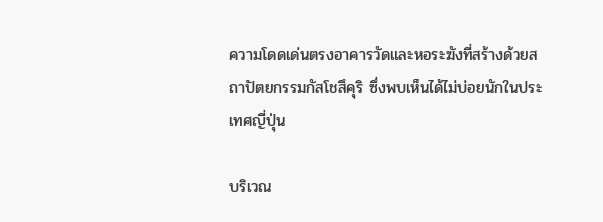ความโดดเด่นตรงอาคารวัดและหอระฆังที่สร้างด้วยสถาปัตยกรรมกัสโชสึคุริ ซึ่งพบเห็นได้ไม่บ่อยนักในประเทศญี่ปุ่น

บริเวณ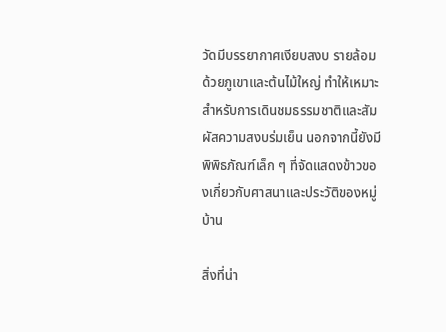วัดมีบรรยากาศเงียบสงบ รายล้อมด้วยภูเขาและต้นไม้ใหญ่ ทำให้เหมาะสำหรับการเดินชมธรรมชาติและสัมผัสความสงบร่มเย็น นอกจากนี้ยังมีพิพิธภัณฑ์เล็ก ๆ ที่จัดแสดงข้าวของเกี่ยวกับศาสนาและประวัติของหมู่บ้าน

สิ่งที่น่า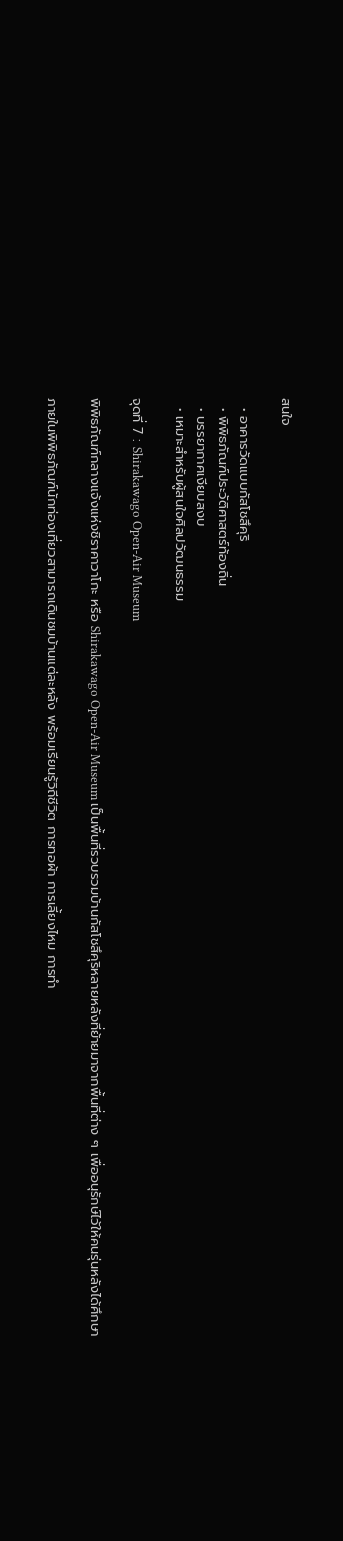สนใจ

  • อาคารวัดแบบกัสโชสึคุริ
  • พิพิธภัณฑ์ประวัติศาสตร์ท้องถิ่น
  • บรรยากาศเงียบสงบ
  • เหมาะสำหรับผู้สนใจศิลปวัฒนธรรม

จุดที่ 7 : Shirakawago Open-Air Museum

พิพิธภัณฑ์กลางแจ้งแห่งชิราคาวาโกะ หรือ Shirakawago Open-Air Museum เป็นพื้นที่รวบรวมบ้านกัสโชสึคุริหลายหลังที่ย้ายมาจากพื้นที่ต่าง ๆ เพื่ออนุรักษ์ไว้ให้คนรุ่นหลังได้ศึกษา

ภายในพิพิธภัณฑ์นักท่องเที่ยวสามารถเดินชมบ้านแต่ละหลัง พร้อมเรียนรู้วิถีชีวิต การทอผ้า การเลี้ยงไหม การทำ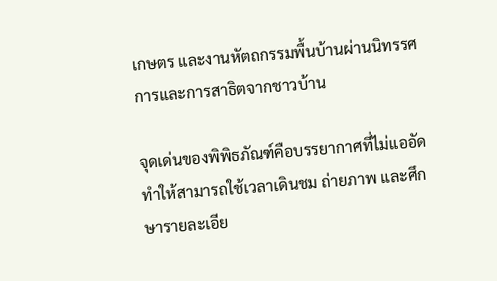เกษตร และงานหัตถกรรมพื้นบ้านผ่านนิทรรศการและการสาธิตจากชาวบ้าน

จุดเด่นของพิพิธภัณฑ์คือบรรยากาศที่ไม่แออัด ทำให้สามารถใช้เวลาเดินชม ถ่ายภาพ และศึกษารายละเอีย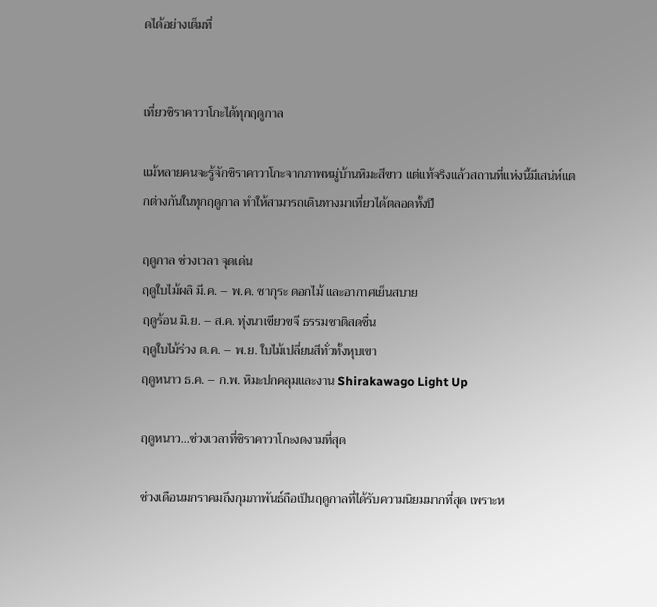ดได้อย่างเต็มที่


เที่ยวชิราคาวาโกะได้ทุกฤดูกาล

แม้หลายคนจะรู้จักชิราคาวาโกะจากภาพหมู่บ้านหิมะสีขาว แต่แท้จริงแล้วสถานที่แห่งนี้มีเสน่ห์แตกต่างกันในทุกฤดูกาล ทำให้สามารถเดินทางมาเที่ยวได้ตลอดทั้งปี

ฤดูกาล ช่วงเวลา จุดเด่น
ฤดูใบไม้ผลิ มี.ค. – พ.ค. ซากุระ ดอกไม้ และอากาศเย็นสบาย
ฤดูร้อน มิ.ย. – ส.ค. ทุ่งนาเขียวขจี ธรรมชาติสดชื่น
ฤดูใบไม้ร่วง ต.ค. – พ.ย. ใบไม้เปลี่ยนสีทั่วทั้งหุบเขา
ฤดูหนาว ธ.ค. – ก.พ. หิมะปกคลุมและงาน Shirakawago Light Up

ฤดูหนาว...ช่วงเวลาที่ชิราคาวาโกะงดงามที่สุด

ช่วงเดือนมกราคมถึงกุมภาพันธ์ถือเป็นฤดูกาลที่ได้รับความนิยมมากที่สุด เพราะห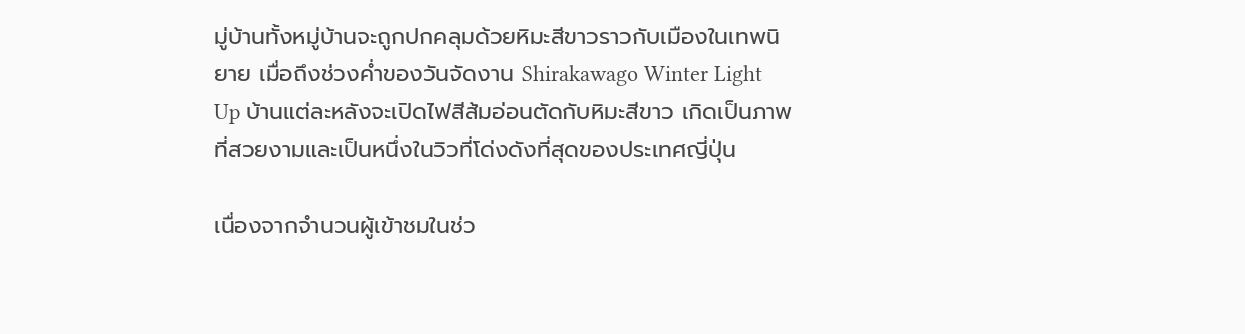มู่บ้านทั้งหมู่บ้านจะถูกปกคลุมด้วยหิมะสีขาวราวกับเมืองในเทพนิยาย เมื่อถึงช่วงค่ำของวันจัดงาน Shirakawago Winter Light Up บ้านแต่ละหลังจะเปิดไฟสีส้มอ่อนตัดกับหิมะสีขาว เกิดเป็นภาพที่สวยงามและเป็นหนึ่งในวิวที่โด่งดังที่สุดของประเทศญี่ปุ่น

เนื่องจากจำนวนผู้เข้าชมในช่ว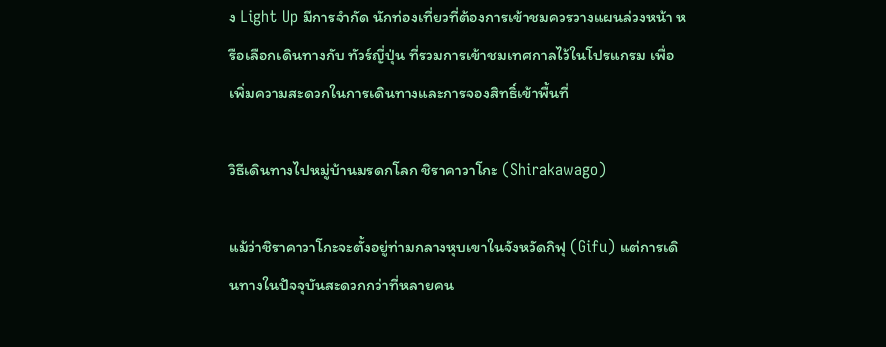ง Light Up มีการจำกัด นักท่องเที่ยวที่ต้องการเข้าชมควรวางแผนล่วงหน้า หรือเลือกเดินทางกับ ทัวร์ญี่ปุ่น ที่รวมการเข้าชมเทศกาลไว้ในโปรแกรม เพื่อเพิ่มความสะดวกในการเดินทางและการจองสิทธิ์เข้าพื้นที่

วิธีเดินทางไปหมู่บ้านมรดกโลก ชิราคาวาโกะ (Shirakawago)

แม้ว่าชิราคาวาโกะจะตั้งอยู่ท่ามกลางหุบเขาในจังหวัดกิฟุ (Gifu) แต่การเดินทางในปัจจุบันสะดวกกว่าที่หลายคน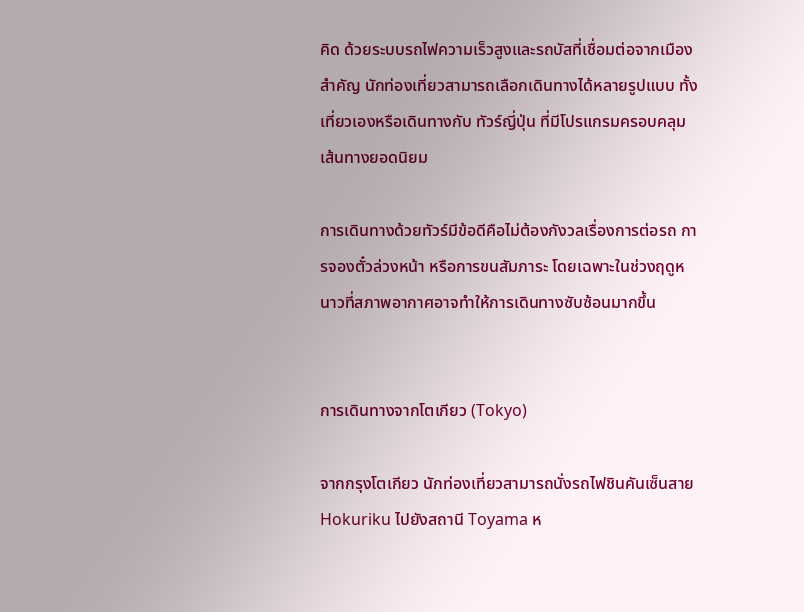คิด ด้วยระบบรถไฟความเร็วสูงและรถบัสที่เชื่อมต่อจากเมืองสำคัญ นักท่องเที่ยวสามารถเลือกเดินทางได้หลายรูปแบบ ทั้งเที่ยวเองหรือเดินทางกับ ทัวร์ญี่ปุ่น ที่มีโปรแกรมครอบคลุมเส้นทางยอดนิยม

การเดินทางด้วยทัวร์มีข้อดีคือไม่ต้องกังวลเรื่องการต่อรถ การจองตั๋วล่วงหน้า หรือการขนสัมภาระ โดยเฉพาะในช่วงฤดูหนาวที่สภาพอากาศอาจทำให้การเดินทางซับซ้อนมากขึ้น


การเดินทางจากโตเกียว (Tokyo)

จากกรุงโตเกียว นักท่องเที่ยวสามารถนั่งรถไฟชินคันเซ็นสาย Hokuriku ไปยังสถานี Toyama ห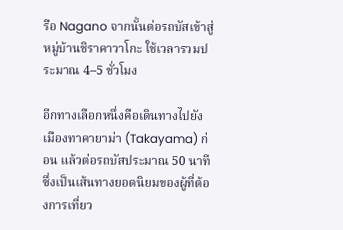รือ Nagano จากนั้นต่อรถบัสเข้าสู่หมู่บ้านชิราคาวาโกะ ใช้เวลารวมประมาณ 4–5 ชั่วโมง

อีกทางเลือกหนึ่งคือเดินทางไปยังเมืองทาคายาม่า (Takayama) ก่อน แล้วต่อรถบัสประมาณ 50 นาที ซึ่งเป็นเส้นทางยอดนิยมของผู้ที่ต้องการเที่ยว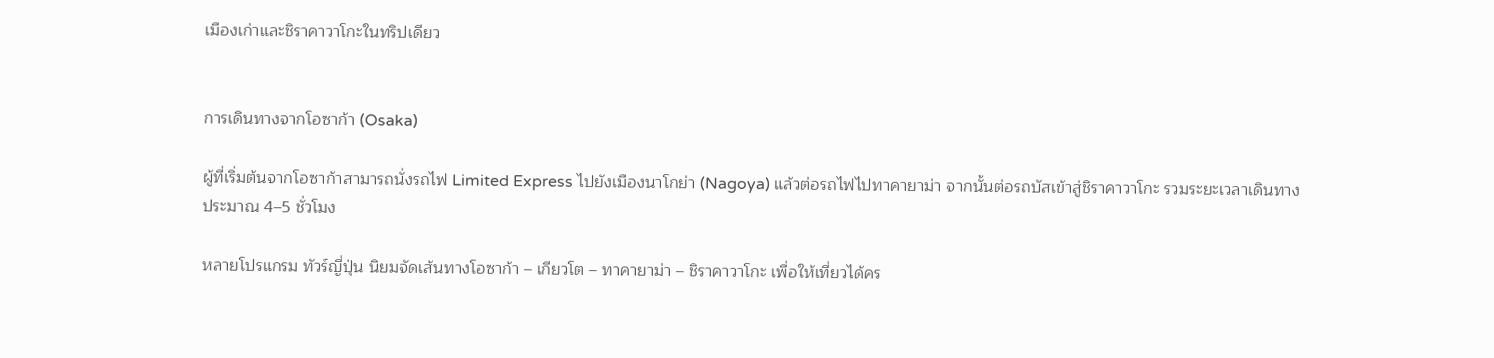เมืองเก่าและชิราคาวาโกะในทริปเดียว


การเดินทางจากโอซาก้า (Osaka)

ผู้ที่เริ่มต้นจากโอซาก้าสามารถนั่งรถไฟ Limited Express ไปยังเมืองนาโกย่า (Nagoya) แล้วต่อรถไฟไปทาคายาม่า จากนั้นต่อรถบัสเข้าสู่ชิราคาวาโกะ รวมระยะเวลาเดินทางประมาณ 4–5 ชั่วโมง

หลายโปรแกรม ทัวร์ญี่ปุ่น นิยมจัดเส้นทางโอซาก้า – เกียวโต – ทาคายาม่า – ชิราคาวาโกะ เพื่อให้เที่ยวได้คร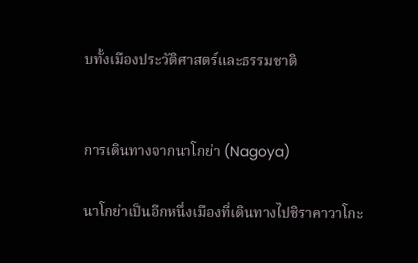บทั้งเมืองประวัติศาสตร์และธรรมชาติ


การเดินทางจากนาโกย่า (Nagoya)

นาโกย่าเป็นอีกหนึ่งเมืองที่เดินทางไปชิราคาวาโกะ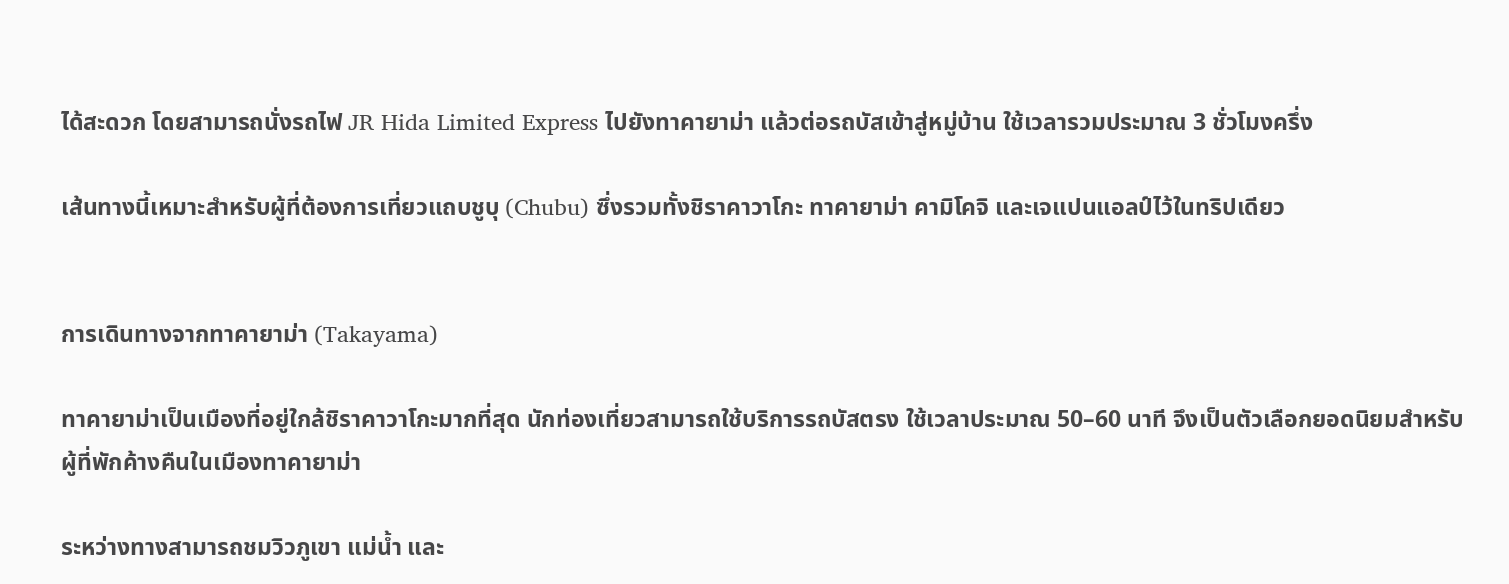ได้สะดวก โดยสามารถนั่งรถไฟ JR Hida Limited Express ไปยังทาคายาม่า แล้วต่อรถบัสเข้าสู่หมู่บ้าน ใช้เวลารวมประมาณ 3 ชั่วโมงครึ่ง

เส้นทางนี้เหมาะสำหรับผู้ที่ต้องการเที่ยวแถบชูบุ (Chubu) ซึ่งรวมทั้งชิราคาวาโกะ ทาคายาม่า คามิโคจิ และเจแปนแอลป์ไว้ในทริปเดียว


การเดินทางจากทาคายาม่า (Takayama)

ทาคายาม่าเป็นเมืองที่อยู่ใกล้ชิราคาวาโกะมากที่สุด นักท่องเที่ยวสามารถใช้บริการรถบัสตรง ใช้เวลาประมาณ 50–60 นาที จึงเป็นตัวเลือกยอดนิยมสำหรับผู้ที่พักค้างคืนในเมืองทาคายาม่า

ระหว่างทางสามารถชมวิวภูเขา แม่น้ำ และ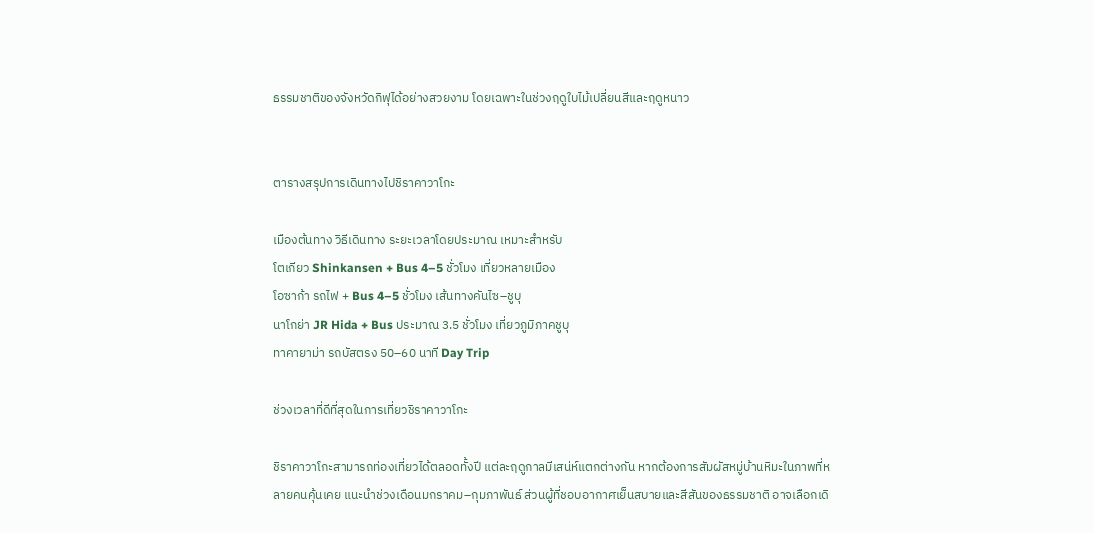ธรรมชาติของจังหวัดกิฟุได้อย่างสวยงาม โดยเฉพาะในช่วงฤดูใบไม้เปลี่ยนสีและฤดูหนาว


ตารางสรุปการเดินทางไปชิราคาวาโกะ

เมืองต้นทาง วิธีเดินทาง ระยะเวลาโดยประมาณ เหมาะสำหรับ
โตเกียว Shinkansen + Bus 4–5 ชั่วโมง เที่ยวหลายเมือง
โอซาก้า รถไฟ + Bus 4–5 ชั่วโมง เส้นทางคันไซ–ชูบุ
นาโกย่า JR Hida + Bus ประมาณ 3.5 ชั่วโมง เที่ยวภูมิภาคชูบุ
ทาคายาม่า รถบัสตรง 50–60 นาที Day Trip

ช่วงเวลาที่ดีที่สุดในการเที่ยวชิราคาวาโกะ

ชิราคาวาโกะสามารถท่องเที่ยวได้ตลอดทั้งปี แต่ละฤดูกาลมีเสน่ห์แตกต่างกัน หากต้องการสัมผัสหมู่บ้านหิมะในภาพที่หลายคนคุ้นเคย แนะนำช่วงเดือนมกราคม–กุมภาพันธ์ ส่วนผู้ที่ชอบอากาศเย็นสบายและสีสันของธรรมชาติ อาจเลือกเดิ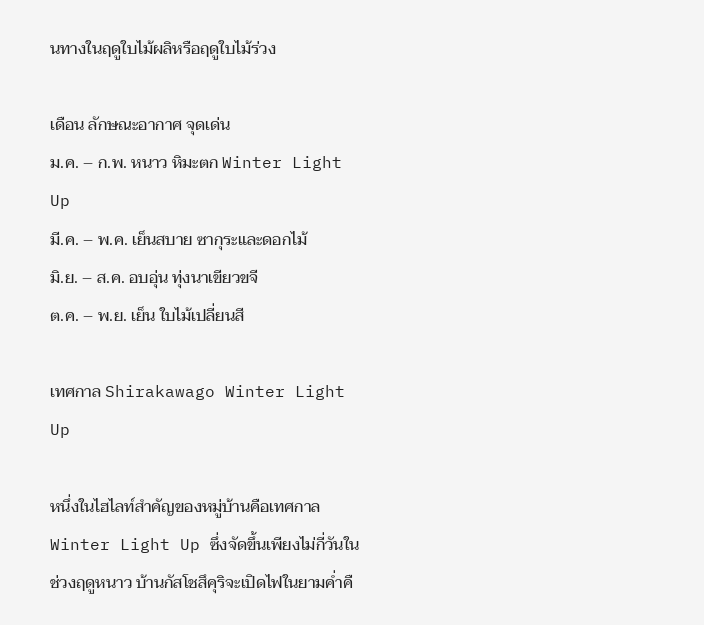นทางในฤดูใบไม้ผลิหรือฤดูใบไม้ร่วง

เดือน ลักษณะอากาศ จุดเด่น
ม.ค. – ก.พ. หนาว หิมะตก Winter Light Up
มี.ค. – พ.ค. เย็นสบาย ซากุระและดอกไม้
มิ.ย. – ส.ค. อบอุ่น ทุ่งนาเขียวขจี
ต.ค. – พ.ย. เย็น ใบไม้เปลี่ยนสี

เทศกาล Shirakawago Winter Light Up

หนึ่งในไฮไลท์สำคัญของหมู่บ้านคือเทศกาล Winter Light Up ซึ่งจัดขึ้นเพียงไม่กี่วันในช่วงฤดูหนาว บ้านกัสโชสึคุริจะเปิดไฟในยามค่ำคื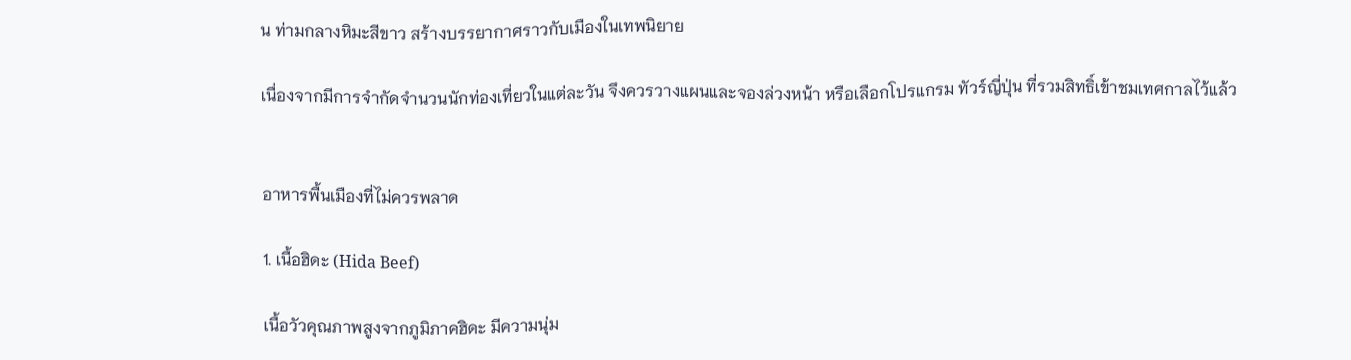น ท่ามกลางหิมะสีขาว สร้างบรรยากาศราวกับเมืองในเทพนิยาย

เนื่องจากมีการจำกัดจำนวนนักท่องเที่ยวในแต่ละวัน จึงควรวางแผนและจองล่วงหน้า หรือเลือกโปรแกรม ทัวร์ญี่ปุ่น ที่รวมสิทธิ์เข้าชมเทศกาลไว้แล้ว


อาหารพื้นเมืองที่ไม่ควรพลาด

1. เนื้อฮิดะ (Hida Beef)

เนื้อวัวคุณภาพสูงจากภูมิภาคฮิดะ มีความนุ่ม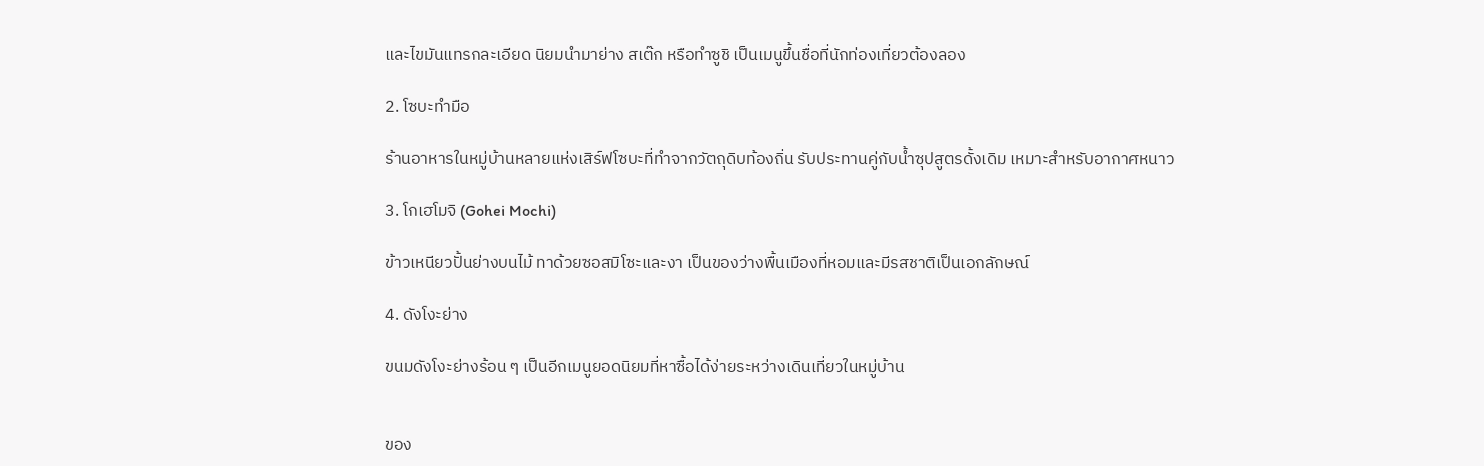และไขมันแทรกละเอียด นิยมนำมาย่าง สเต๊ก หรือทำซูชิ เป็นเมนูขึ้นชื่อที่นักท่องเที่ยวต้องลอง

2. โซบะทำมือ

ร้านอาหารในหมู่บ้านหลายแห่งเสิร์ฟโซบะที่ทำจากวัตถุดิบท้องถิ่น รับประทานคู่กับน้ำซุปสูตรดั้งเดิม เหมาะสำหรับอากาศหนาว

3. โกเฮโมจิ (Gohei Mochi)

ข้าวเหนียวปั้นย่างบนไม้ ทาด้วยซอสมิโซะและงา เป็นของว่างพื้นเมืองที่หอมและมีรสชาติเป็นเอกลักษณ์

4. ดังโงะย่าง

ขนมดังโงะย่างร้อน ๆ เป็นอีกเมนูยอดนิยมที่หาซื้อได้ง่ายระหว่างเดินเที่ยวในหมู่บ้าน


ของ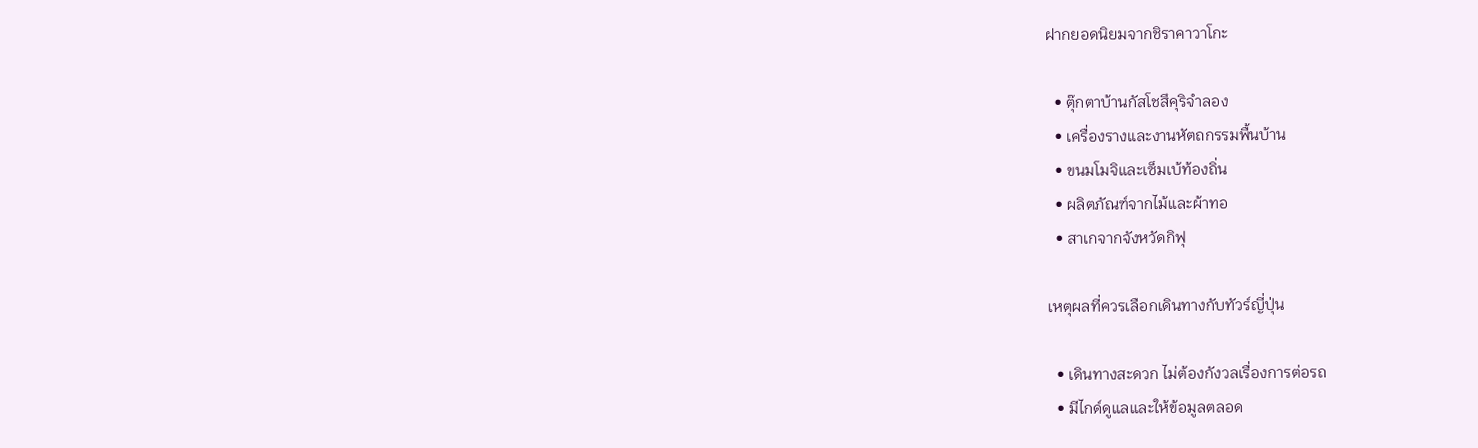ฝากยอดนิยมจากชิราคาวาโกะ

  • ตุ๊กตาบ้านกัสโชสึคุริจำลอง
  • เครื่องรางและงานหัตถกรรมพื้นบ้าน
  • ขนมโมจิและเซ็มเบ้ท้องถิ่น
  • ผลิตภัณฑ์จากไม้และผ้าทอ
  • สาเกจากจังหวัดกิฟุ

เหตุผลที่ควรเลือกเดินทางกับทัวร์ญี่ปุ่น

  • เดินทางสะดวก ไม่ต้องกังวลเรื่องการต่อรถ
  • มีไกด์ดูแลและให้ข้อมูลตลอด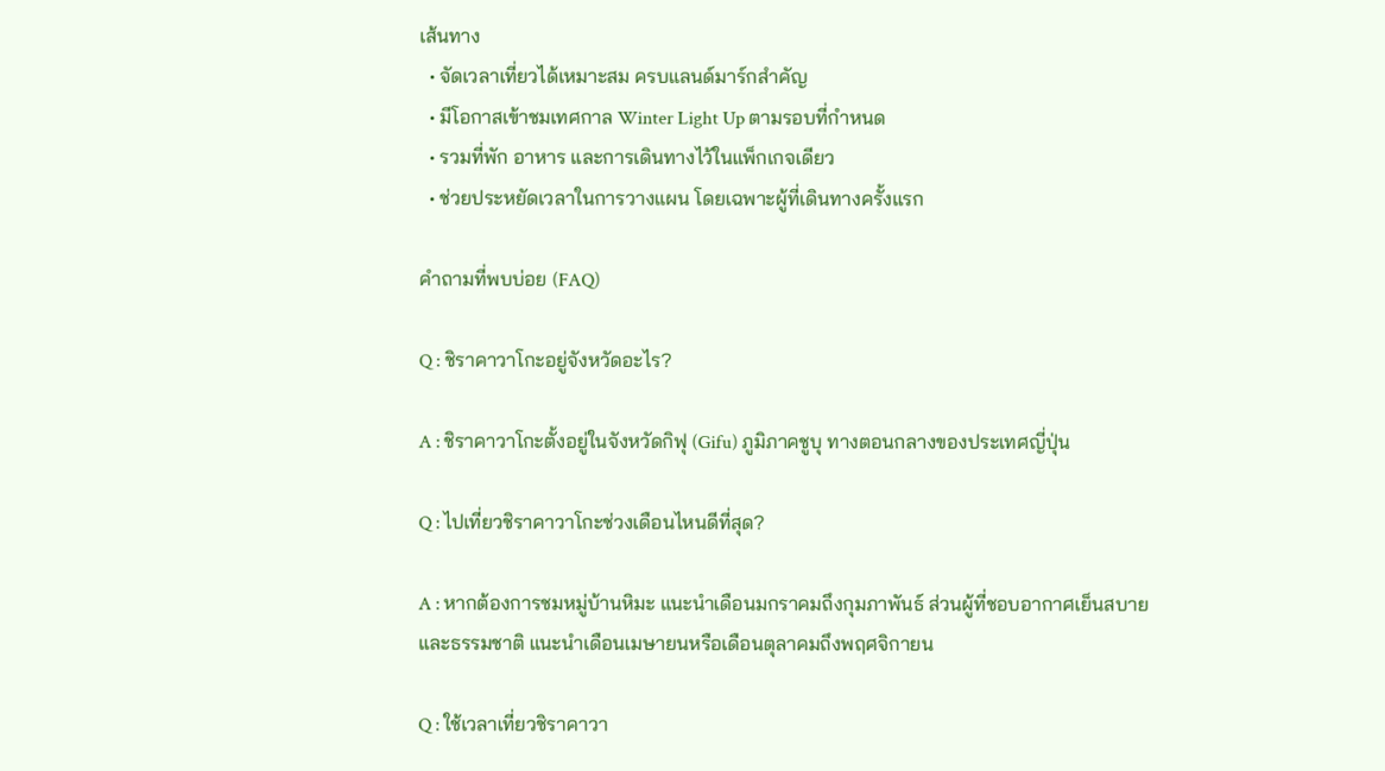เส้นทาง
  • จัดเวลาเที่ยวได้เหมาะสม ครบแลนด์มาร์กสำคัญ
  • มีโอกาสเข้าชมเทศกาล Winter Light Up ตามรอบที่กำหนด
  • รวมที่พัก อาหาร และการเดินทางไว้ในแพ็กเกจเดียว
  • ช่วยประหยัดเวลาในการวางแผน โดยเฉพาะผู้ที่เดินทางครั้งแรก

คำถามที่พบบ่อย (FAQ)

Q : ชิราคาวาโกะอยู่จังหวัดอะไร?

A : ชิราคาวาโกะตั้งอยู่ในจังหวัดกิฟุ (Gifu) ภูมิภาคชูบุ ทางตอนกลางของประเทศญี่ปุ่น

Q : ไปเที่ยวชิราคาวาโกะช่วงเดือนไหนดีที่สุด?

A : หากต้องการชมหมู่บ้านหิมะ แนะนำเดือนมกราคมถึงกุมภาพันธ์ ส่วนผู้ที่ชอบอากาศเย็นสบายและธรรมชาติ แนะนำเดือนเมษายนหรือเดือนตุลาคมถึงพฤศจิกายน

Q : ใช้เวลาเที่ยวชิราคาวา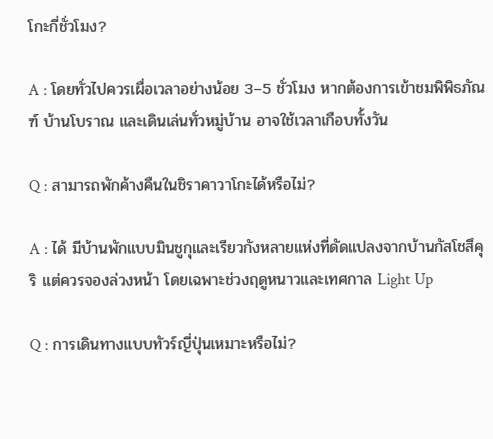โกะกี่ชั่วโมง?

A : โดยทั่วไปควรเผื่อเวลาอย่างน้อย 3–5 ชั่วโมง หากต้องการเข้าชมพิพิธภัณฑ์ บ้านโบราณ และเดินเล่นทั่วหมู่บ้าน อาจใช้เวลาเกือบทั้งวัน

Q : สามารถพักค้างคืนในชิราคาวาโกะได้หรือไม่?

A : ได้ มีบ้านพักแบบมินชูกุและเรียวกังหลายแห่งที่ดัดแปลงจากบ้านกัสโชสึคุริ แต่ควรจองล่วงหน้า โดยเฉพาะช่วงฤดูหนาวและเทศกาล Light Up

Q : การเดินทางแบบทัวร์ญี่ปุ่นเหมาะหรือไม่?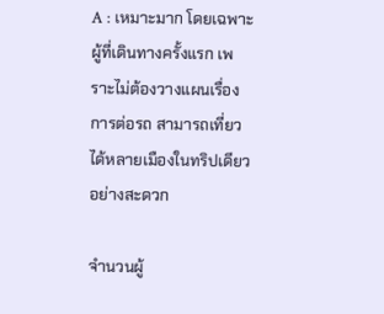A : เหมาะมาก โดยเฉพาะผู้ที่เดินทางครั้งแรก เพราะไม่ต้องวางแผนเรื่องการต่อรถ สามารถเที่ยวได้หลายเมืองในทริปเดียวอย่างสะดวก

จำนวนผู้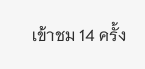เข้าชม 14 ครั้ง